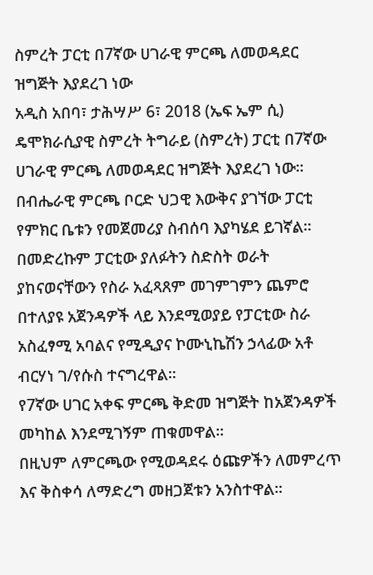ስምረት ፓርቲ በ7ኛው ሀገራዊ ምርጫ ለመወዳደር ዝግጅት እያደረገ ነው
አዲስ አበባ፣ ታሕሣሥ 6፣ 2018 (ኤፍ ኤም ሲ) ዴሞክራሲያዊ ስምረት ትግራይ (ስምረት) ፓርቲ በ7ኛው ሀገራዊ ምርጫ ለመወዳደር ዝግጅት እያደረገ ነው፡፡
በብሔራዊ ምርጫ ቦርድ ህጋዊ እውቅና ያገኘው ፓርቲ የምክር ቤቱን የመጀመሪያ ስብሰባ እያካሄደ ይገኛል።
በመድረኩም ፓርቲው ያለፉትን ስድስት ወራት ያከናወናቸውን የስራ አፈጻጸም መገምገምን ጨምሮ በተለያዩ አጀንዳዎች ላይ እንደሚወያይ የፓርቲው ስራ አስፈፃሚ አባልና የሚዲያና ኮሙኒኬሽን ኃላፊው አቶ ብርሃነ ገ/የሱስ ተናግረዋል።
የ7ኛው ሀገር አቀፍ ምርጫ ቅድመ ዝግጅት ከአጀንዳዎች መካከል እንደሚገኝም ጠቁመዋል።
በዚህም ለምርጫው የሚወዳደሩ ዕጩዎችን ለመምረጥ እና ቅስቀሳ ለማድረግ መዘጋጀቱን አንስተዋል።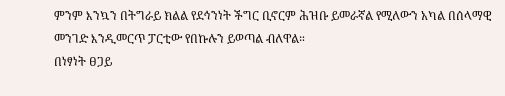ምንም እንኳን በትግራይ ክልል የደኅንነት ችግር ቢኖርም ሕዝቡ ይመራኛል የሚለውን አካል በሰላማዊ መንገድ እንዲመርጥ ፓርቲው የበኩሉን ይወጣል ብለዋል።
በነፃነት ፀጋይ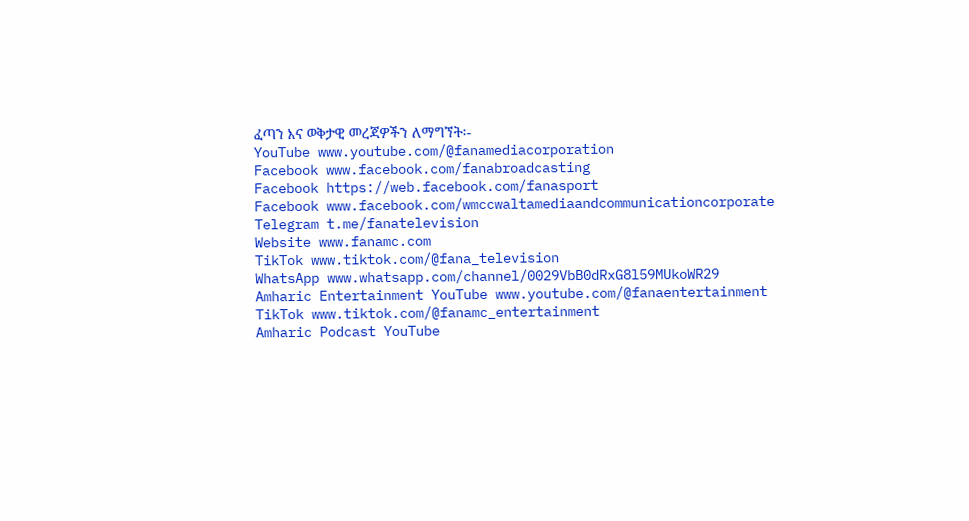ፈጣን እና ወቅታዊ መረጃዎችን ለማግኘት፡-
YouTube www.youtube.com/@fanamediacorporation
Facebook www.facebook.com/fanabroadcasting
Facebook https://web.facebook.com/fanasport
Facebook www.facebook.com/wmccwaltamediaandcommunicationcorporate
Telegram t.me/fanatelevision
Website www.fanamc.com
TikTok www.tiktok.com/@fana_television
WhatsApp www.whatsapp.com/channel/0029VbB0dRxG8l59MUkoWR29
Amharic Entertainment YouTube www.youtube.com/@fanaentertainment
TikTok www.tiktok.com/@fanamc_entertainment
Amharic Podcast YouTube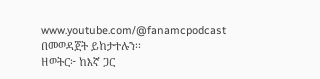www.youtube.com/@fanamcpodcast በመወዳጀት ይከታተሉን፡፡
ዘወትር፦ ከእኛ ጋር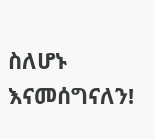ስለሆኑ እናመሰግናለን!